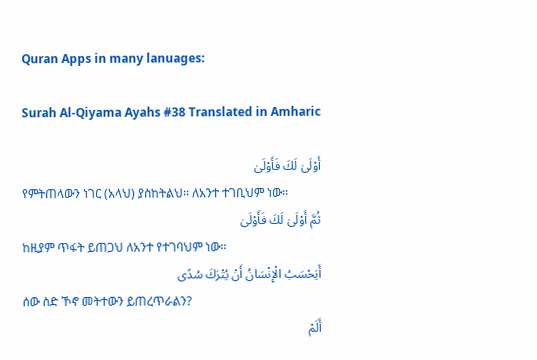Quran Apps in many lanuages:

Surah Al-Qiyama Ayahs #38 Translated in Amharic

أَوْلَىٰ لَكَ فَأَوْلَىٰ
የምትጠላውን ነገር (አላህ) ያስከትልህ፡፡ ለአንተ ተገቢህም ነው፡፡
ثُمَّ أَوْلَىٰ لَكَ فَأَوْلَىٰ
ከዚያም ጥፋት ይጠጋህ ለአንተ የተገባህም ነው፡፡
أَيَحْسَبُ الْإِنْسَانُ أَنْ يُتْرَكَ سُدًى
ሰው ስድ ኾኖ መትተውን ይጠረጥራልን?
أَلَمْ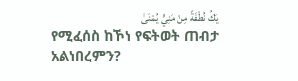يَكُ نُطْفَةً مِنْ مَنِيٍّ يُمْنَىٰ
የሚፈሰስ ከኾነ የፍትወት ጠብታ አልነበረምን?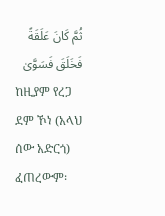ثُمَّ كَانَ عَلَقَةً فَخَلَقَ فَسَوَّىٰ
ከዚያም የረጋ ደም ኾነ (አላህ ሰው አድርጎ) ፈጠረውም፡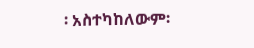፡ አስተካከለውም፡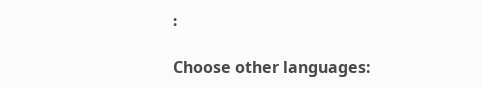፡

Choose other languages: